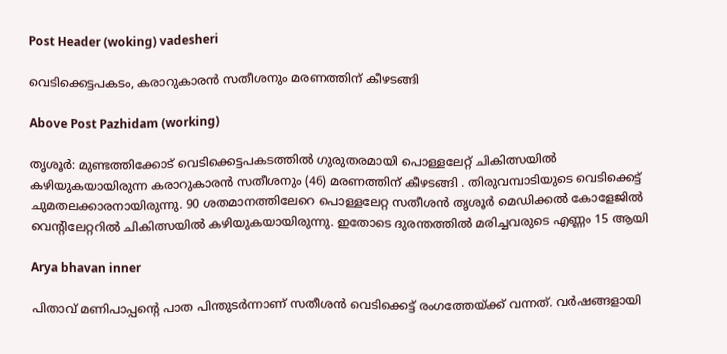Post Header (woking) vadesheri

വെടിക്കെട്ടപകടം, കരാറുകാരൻ സതീശനും മരണത്തിന് കീഴടങ്ങി

Above Post Pazhidam (working)

തൃശൂർ: മുണ്ടത്തിക്കോട് വെടിക്കെട്ടപകടത്തിൽ ഗുരുതരമായി പൊള്ളലേറ്റ് ചികിത്സയിൽ കഴിയുകയായിരുന്ന കരാറുകാരൻ സതീശനും (46) മരണത്തിന് കീഴടങ്ങി . തിരുവമ്പാടിയുടെ വെടിക്കെട്ട് ചുമതലക്കാരനായിരുന്നു. 90 ശതമാനത്തിലേറെ പൊള്ളലേറ്റ സതീശൻ തൃശൂർ മെഡിക്കൽ കോളേജിൽ വെന്റിലേറ്ററിൽ ചികിത്സയിൽ കഴിയുകയായിരുന്നു. ഇതോടെ ദുരന്തത്തിൽ മരിച്ചവരുടെ എണ്ണം 15 ആയി

Arya bhavan inner

പിതാവ് മണിപാപ്പന്റെ പാത പിന്തുടർന്നാണ് സതീശൻ വെടിക്കെട്ട് രംഗത്തേയ്ക്ക് വന്നത്. വർഷങ്ങളായി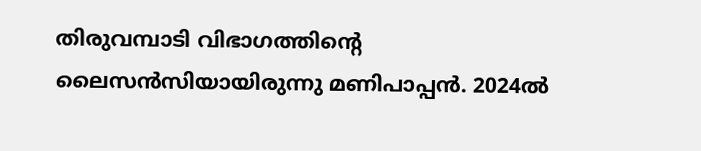തിരുവമ്പാടി വിഭാഗത്തിന്റെ ലൈസൻസിയായിരുന്നു മണിപാപ്പൻ. 2024ൽ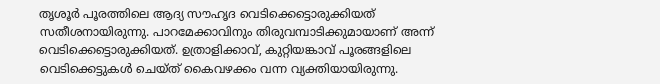തൃശൂർ പൂരത്തിലെ ആദ്യ സൗഹൃദ വെടിക്കെട്ടൊരുക്കിയത് സതീശനായിരുന്നു. പാറമേക്കാവിനും തിരുവമ്പാടിക്കുമായാണ് അന്ന് വെടിക്കെട്ടൊരുക്കിയത്. ഉത്രാളിക്കാവ്, കുറ്റിയങ്കാവ് പൂരങ്ങളിലെ വെടിക്കെട്ടുകൾ ചെയ്ത് കൈവഴക്കം വന്ന വ്യക്തിയായിരുന്നു.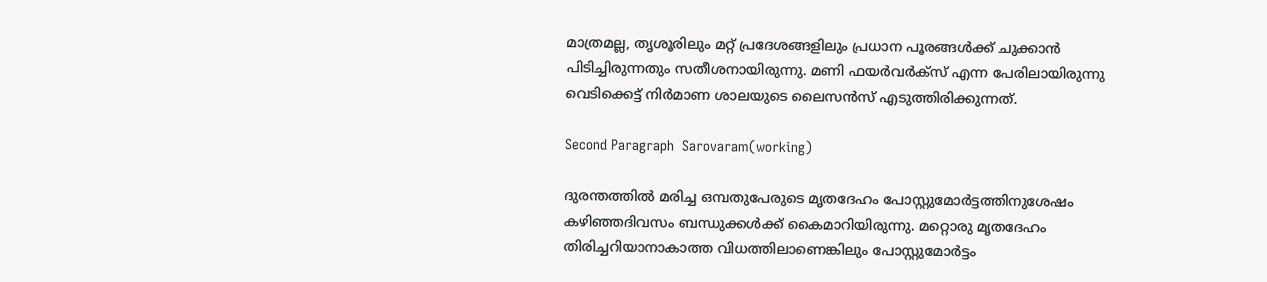മാത്രമല്ല, തൃശൂരിലും മറ്റ് പ്രദേശങ്ങളിലും പ്രധാന പൂരങ്ങൾക്ക് ചുക്കാൻ പിടിച്ചിരുന്നതും സതീശനായിരുന്നു. മണി ഫയർവർക്‌സ് എന്ന പേരിലായിരുന്നു വെടിക്കെട്ട് നിർമാണ ശാലയുടെ ലൈസൻസ് എടുത്തിരിക്കുന്നത്.

Second Paragraph  Sarovaram(working)

ദുരന്തത്തിൽ മരിച്ച ഒമ്പതുപേരുടെ മൃതദേഹം പോസ്റ്റുമോർട്ടത്തിനുശേഷം കഴിഞ്ഞദിവസം ബന്ധുക്കൾക്ക് കൈമാറിയിരുന്നു. മറ്റൊരു മൃതദേഹം തിരിച്ചറിയാനാകാത്ത വിധത്തിലാണെങ്കിലും പോസ്റ്റുമോർട്ടം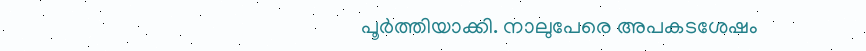പൂർത്തിയാക്കി. നാലുപേരെ അപകടശേഷം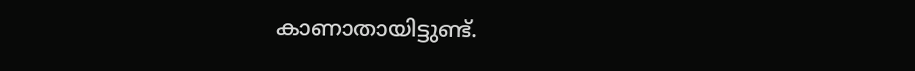കാണാതായിട്ടുണ്ട്.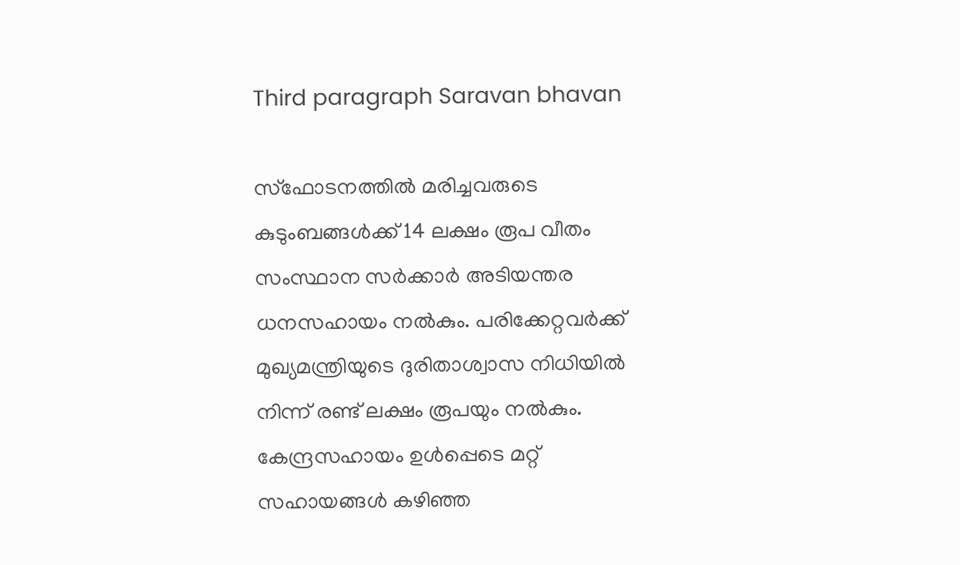Third paragraph Saravan bhavan

സ്ഫോടനത്തിൽ മരിച്ചവരുടെ കുടുംബങ്ങൾക്ക് 14 ലക്ഷം രൂപ വീതം സംസ്ഥാന സർക്കാർ അടിയന്തര ധനസഹായം നൽകും. പരിക്കേറ്റവർക്ക് മുഖ്യമന്ത്രിയുടെ ദുരിതാശ്വാസ നിധിയിൽ നിന്ന് രണ്ട് ലക്ഷം രൂപയും നൽകും. കേന്ദ്രസഹായം ഉൾപ്പെടെ മറ്റ് സഹായങ്ങൾ കഴിഞ്ഞ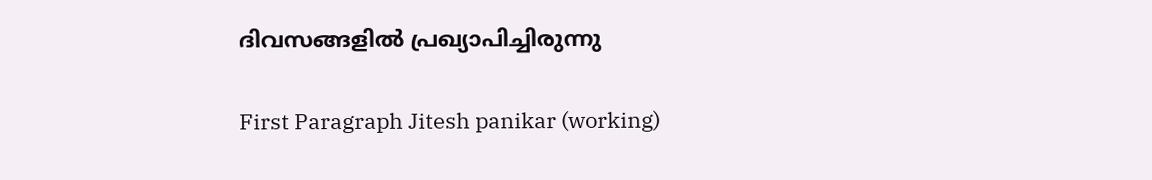ദിവസങ്ങളിൽ പ്രഖ്യാപിച്ചിരുന്നു

First Paragraph Jitesh panikar (working)